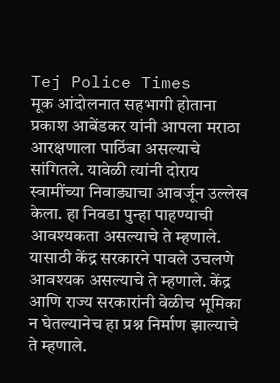Tej Police Times
मूक आंदोलनात सहभागी होताना प्रकाश आबेंडकर यांनी आपला मराठा आरक्षणाला पाठिंबा असल्याचे सांगितले. यावेळी त्यांनी दोराय स्वामींच्या निवाड्याचा आवर्जून उल्लेख केला. हा निवडा पुन्हा पाहण्याची आवश्यकता असल्याचे ते म्हणाले. यासाठी केंद्र सरकारने पावले उचलणे आवश्यक असल्याचे ते म्हणाले. केंद्र आणि राज्य सरकारांनी वेळीच भूमिका न घेतल्यानेच हा प्रश्न निर्माण झाल्याचे ते म्हणाले.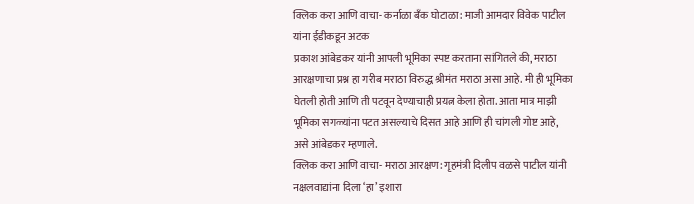क्लिक करा आणि वाचा- कर्नाळा बँक घोटाळा: माजी आमदार विवेक पाटील यांना ईडीकडून अटक
प्रकाश आंबेडकर यांनी आपली भूमिका स्पष्ट करताना सांगितले की, मराठा आरक्षणाचा प्रश्न हा गरीब मराठा विरुद्ध श्रीमंत मराठा असा आहे. मी ही भूमिका घेतली होती आणि ती पटवून देण्याचाही प्रयत्न केला होता. आता मात्र माझी भूमिका सगळ्यांना पटत असल्याचे दिसत आहे आणि ही चांगली गोष्ट आहे, असे आंबेडकर म्हणाले.
क्लिक करा आणि वाचा- मराठा आरक्षण: गृहमंत्री दिलीप वळसे पाटील यांनी नक्षलवाद्यांना दिला ‘हा’ इशारा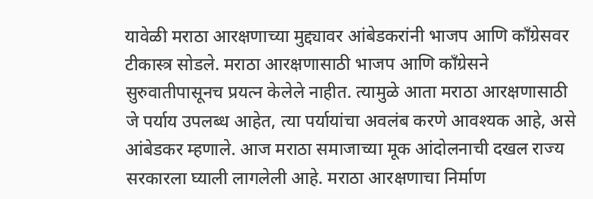यावेळी मराठा आरक्षणाच्या मुद्द्यावर आंबेडकरांनी भाजप आणि काँग्रेसवर टीकास्त्र सोडले. मराठा आरक्षणासाठी भाजप आणि काँग्रेसने सुरुवातीपासूनच प्रयत्न केलेले नाहीत. त्यामुळे आता मराठा आरक्षणासाठी जे पर्याय उपलब्ध आहेत, त्या पर्यायांचा अवलंब करणे आवश्यक आहे, असे आंबेडकर म्हणाले. आज मराठा समाजाच्या मूक आंदोलनाची दखल राज्य सरकारला घ्याली लागलेली आहे. मराठा आरक्षणाचा निर्माण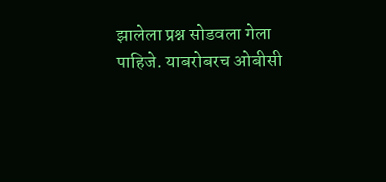झालेला प्रश्न सोडवला गेला पाहिजे. याबरोबरच ओबीसी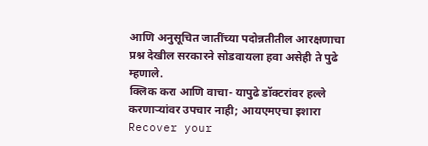आणि अनुसूचित जातींच्या पदोन्नतीतील आरक्षणाचा प्रश्न देखील सरकारने सोडवायला हवा असेही ते पुढे म्हणाले.
क्लिक करा आणि वाचा- यापुढे डॉक्टरांवर हल्ले करणाऱ्यांवर उपचार नाही; आयएमएचा इशारा
Recover your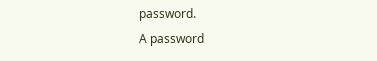password.
A password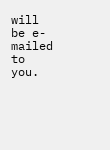will be e-mailed to you.